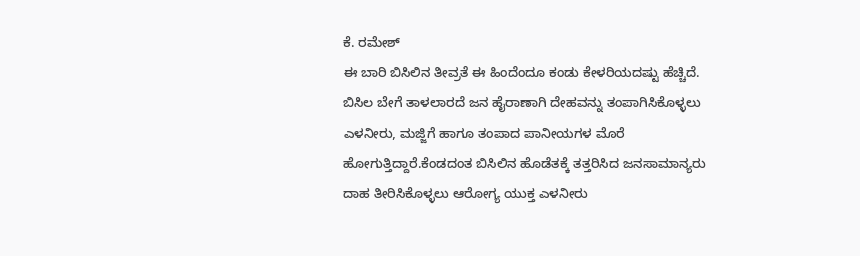ಕೆ. ರಮೇಶ್
ಈ ಬಾರಿ ಬಿಸಿಲಿನ ತೀವ್ರತೆ ಈ ಹಿಂದೆಂದೂ ಕಂಡು ಕೇಳರಿಯದಷ್ಟು ಹೆಚ್ಚಿದೆ. ಬಿಸಿಲ ಬೇಗೆ ತಾಳಲಾರದೆ ಜನ ಹೈರಾಣಾಗಿ ದೇಹವನ್ನು ತಂಪಾಗಿಸಿಕೊಳ್ಳಲು ಎಳನೀರು, ಮಜ್ಜಿಗೆ ಹಾಗೂ ತಂಪಾದ ಪಾನೀಯಗಳ ಮೊರೆ ಹೋಗುತ್ತಿದ್ದಾರೆ.ಕೆಂಡದಂತ ಬಿಸಿಲಿನ ಹೊಡೆತಕ್ಕೆ ತತ್ತರಿಸಿದ ಜನಸಾಮಾನ್ಯರು ದಾಹ ತೀರಿಸಿಕೊಳ್ಳಲು ಆರೋಗ್ಯ ಯುಕ್ತ ಎಳನೀರು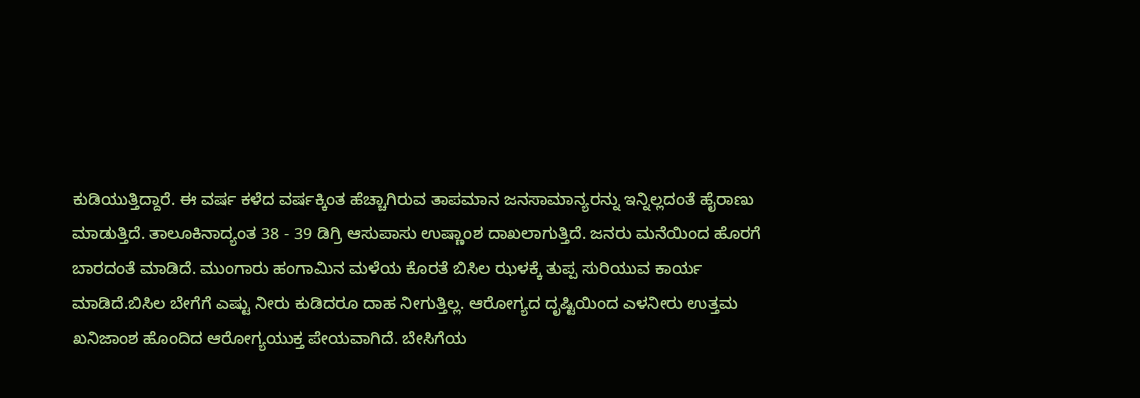ಕುಡಿಯುತ್ತಿದ್ದಾರೆ. ಈ ವರ್ಷ ಕಳೆದ ವರ್ಷಕ್ಕಿಂತ ಹೆಚ್ಚಾಗಿರುವ ತಾಪಮಾನ ಜನಸಾಮಾನ್ಯರನ್ನು ಇನ್ನಿಲ್ಲದಂತೆ ಹೈರಾಣು ಮಾಡುತ್ತಿದೆ. ತಾಲೂಕಿನಾದ್ಯಂತ 38 - 39 ಡಿಗ್ರಿ ಆಸುಪಾಸು ಉಷ್ಣಾಂಶ ದಾಖಲಾಗುತ್ತಿದೆ. ಜನರು ಮನೆಯಿಂದ ಹೊರಗೆ ಬಾರದಂತೆ ಮಾಡಿದೆ. ಮುಂಗಾರು ಹಂಗಾಮಿನ ಮಳೆಯ ಕೊರತೆ ಬಿಸಿಲ ಝಳಕ್ಕೆ ತುಪ್ಪ ಸುರಿಯುವ ಕಾರ್ಯ ಮಾಡಿದೆ.ಬಿಸಿಲ ಬೇಗೆಗೆ ಎಷ್ಟು ನೀರು ಕುಡಿದರೂ ದಾಹ ನೀಗುತ್ತಿಲ್ಲ. ಆರೋಗ್ಯದ ದೃಷ್ಟಿಯಿಂದ ಎಳನೀರು ಉತ್ತಮ ಖನಿಜಾಂಶ ಹೊಂದಿದ ಆರೋಗ್ಯಯುಕ್ತ ಪೇಯವಾಗಿದೆ. ಬೇಸಿಗೆಯ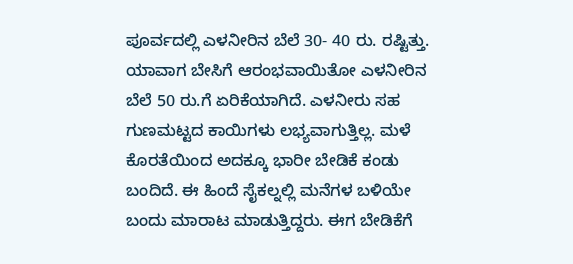ಪೂರ್ವದಲ್ಲಿ ಎಳನೀರಿನ ಬೆಲೆ 30- 40 ರು. ರಷ್ಟಿತ್ತು. ಯಾವಾಗ ಬೇಸಿಗೆ ಆರಂಭವಾಯಿತೋ ಎಳನೀರಿನ ಬೆಲೆ 50 ರು.ಗೆ ಏರಿಕೆಯಾಗಿದೆ. ಎಳನೀರು ಸಹ ಗುಣಮಟ್ಟದ ಕಾಯಿಗಳು ಲಭ್ಯವಾಗುತ್ತಿಲ್ಲ. ಮಳೆ ಕೊರತೆಯಿಂದ ಅದಕ್ಕೂ ಭಾರೀ ಬೇಡಿಕೆ ಕಂಡು ಬಂದಿದೆ. ಈ ಹಿಂದೆ ಸೈಕಲ್ನಲ್ಲಿ ಮನೆಗಳ ಬಳಿಯೇ ಬಂದು ಮಾರಾಟ ಮಾಡುತ್ತಿದ್ದರು. ಈಗ ಬೇಡಿಕೆಗೆ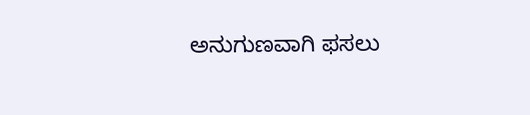ಅನುಗುಣವಾಗಿ ಫಸಲು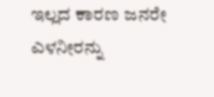ಇಲ್ಲದ ಕಾರಣ ಜನರೇ ಎಳನೀರನ್ನು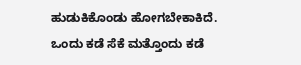ಹುಡುಕಿಕೊಂಡು ಹೋಗಬೇಕಾಕಿದೆ. ಒಂದು ಕಡೆ ಸೆಕೆ ಮತ್ತೊಂದು ಕಡೆ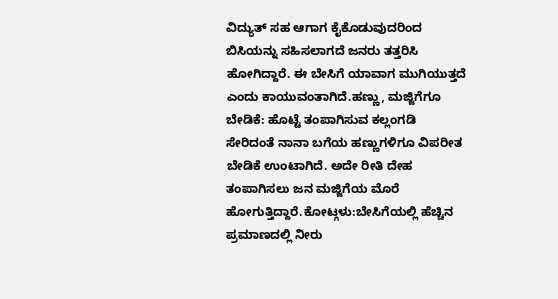ವಿದ್ಯುತ್ ಸಹ ಆಗಾಗ ಕೈಕೊಡುವುದರಿಂದ ಬಿಸಿಯನ್ನು ಸಹಿಸಲಾಗದೆ ಜನರು ತತ್ತರಿಸಿ ಹೋಗಿದ್ದಾರೆ. ಈ ಬೇಸಿಗೆ ಯಾವಾಗ ಮುಗಿಯುತ್ತದೆ ಎಂದು ಕಾಯುವಂತಾಗಿದೆ.ಹಣ್ಣು, ಮಜ್ಜಿಗೆಗೂ ಬೇಡಿಕೆ: ಹೊಟ್ಟೆ ತಂಪಾಗಿಸುವ ಕಲ್ಲಂಗಡಿ ಸೇರಿದಂತೆ ನಾನಾ ಬಗೆಯ ಹಣ್ಣುಗಳಿಗೂ ವಿಪರೀತ ಬೇಡಿಕೆ ಉಂಟಾಗಿದೆ. ಅದೇ ರೀತಿ ದೇಹ ತಂಪಾಗಿಸಲು ಜನ ಮಜ್ಜಿಗೆಯ ಮೊರೆ ಹೋಗುತ್ತಿದ್ದಾರೆ.ಕೋಟ್ಗಳು:ಬೇಸಿಗೆಯಲ್ಲಿ ಹೆಚ್ಚಿನ ಪ್ರಮಾಣದಲ್ಲಿ ನೀರು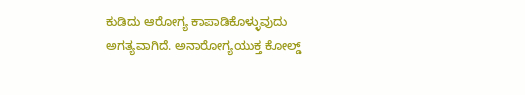ಕುಡಿದು ಆರೋಗ್ಯ ಕಾಪಾಡಿಕೊಳ್ಳುವುದು ಅಗತ್ಯವಾಗಿದೆ. ಅನಾರೋಗ್ಯಯುಕ್ತ ಕೋಲ್ಡ್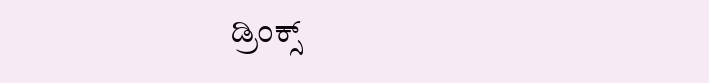ಡ್ರಿಂಕ್ಸ್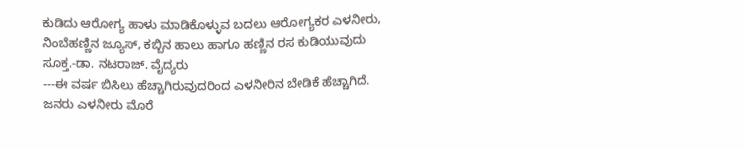ಕುಡಿದು ಆರೋಗ್ಯ ಹಾಳು ಮಾಡಿಕೊಳ್ಳುವ ಬದಲು ಆರೋಗ್ಯಕರ ಎಳನೀರು, ನಿಂಬೆಹಣ್ಣಿನ ಜ್ಯೂಸ್, ಕಬ್ಬಿನ ಹಾಲು ಹಾಗೂ ಹಣ್ಣಿನ ರಸ ಕುಡಿಯುವುದು ಸೂಕ್ತ.-ಡಾ. ನಟರಾಜ್. ವೈದ್ಯರು
---ಈ ವರ್ಷ ಬಿಸಿಲು ಹೆಚ್ಚಾಗಿರುವುದರಿಂದ ಎಳನೀರಿನ ಬೇಡಿಕೆ ಹೆಚ್ಚಾಗಿದೆ. ಜನರು ಎಳನೀರು ಮೊರೆ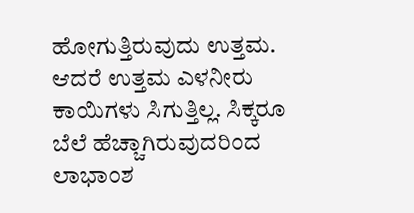ಹೋಗುತ್ತಿರುವುದು ಉತ್ತಮ. ಆದರೆ ಉತ್ತಮ ಎಳನೀರು ಕಾಯಿಗಳು ಸಿಗುತ್ತಿಲ್ಲ. ಸಿಕ್ಕರೂ ಬೆಲೆ ಹೆಚ್ಚಾಗಿರುವುದರಿಂದ ಲಾಭಾಂಶ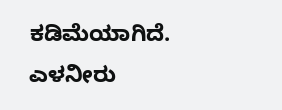ಕಡಿಮೆಯಾಗಿದೆ.
ಎಳನೀರು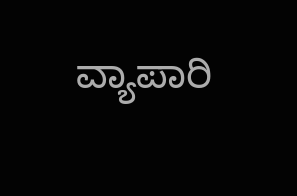ವ್ಯಾಪಾರಿ